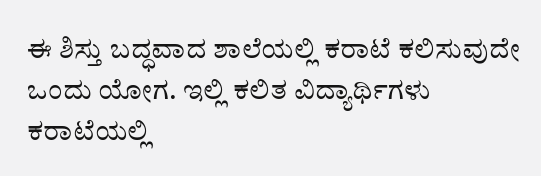ಈ ಶಿಸ್ತು ಬದ್ಧವಾದ ಶಾಲೆಯಲ್ಲಿ ಕರಾಟೆ ಕಲಿಸುವುದೇ ಒಂದು ಯೋಗ. ಇಲ್ಲಿ ಕಲಿತ ವಿದ್ಯಾರ್ಥಿಗಳು ಕರಾಟೆಯಲ್ಲಿ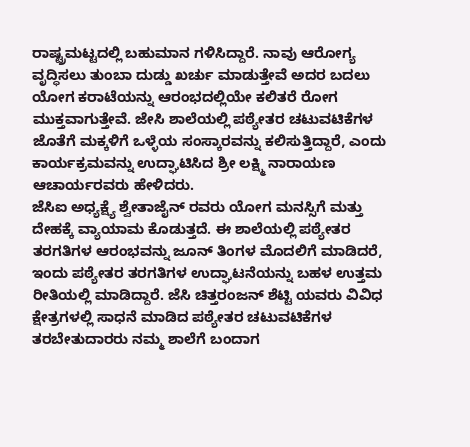ರಾಷ್ಟ್ರಮಟ್ಟದಲ್ಲಿ ಬಹುಮಾನ ಗಳಿಸಿದ್ದಾರೆ. ನಾವು ಆರೋಗ್ಯ ವೃದ್ಧಿಸಲು ತುಂಬಾ ದುಡ್ಡು ಖರ್ಚು ಮಾಡುತ್ತೇವೆ ಅದರ ಬದಲು ಯೋಗ ಕರಾಟೆಯನ್ನು ಆರಂಭದಲ್ಲಿಯೇ ಕಲಿತರೆ ರೋಗ ಮುಕ್ತವಾಗುತ್ತೇವೆ. ಜೇಸಿ ಶಾಲೆಯಲ್ಲಿ ಪಠ್ಯೇತರ ಚಟುವಟಿಕೆಗಳ ಜೊತೆಗೆ ಮಕ್ಕಳಿಗೆ ಒಳ್ಳೆಯ ಸಂಸ್ಕಾರವನ್ನು ಕಲಿಸುತ್ತಿದ್ದಾರೆ, ಎಂದು ಕಾರ್ಯಕ್ರಮವನ್ನು ಉದ್ಘಾಟಿಸಿದ ಶ್ರೀ ಲಕ್ಷ್ಮಿ ನಾರಾಯಣ ಆಚಾರ್ಯರವರು ಹೇಳಿದರು.
ಜೆಸಿಐ ಅಧ್ಯಕ್ಷ್ಯೆ ಶ್ವೇತಾಜೈನ್ ರವರು ಯೋಗ ಮನಸ್ಸಿಗೆ ಮತ್ತು ದೇಹಕ್ಕೆ ವ್ಯಾಯಾಮ ಕೊಡುತ್ತದೆ. ಈ ಶಾಲೆಯಲ್ಲಿ ಪಠ್ಯೇತರ ತರಗತಿಗಳ ಆರಂಭವನ್ನು ಜೂನ್ ತಿಂಗಳ ಮೊದಲಿಗೆ ಮಾಡಿದರೆ, ಇಂದು ಪಠ್ಯೇತರ ತರಗತಿಗಳ ಉದ್ಘಾಟನೆಯನ್ನು ಬಹಳ ಉತ್ತಮ ರೀತಿಯಲ್ಲಿ ಮಾಡಿದ್ದಾರೆ. ಜೆಸಿ ಚಿತ್ತರಂಜನ್ ಶೆಟ್ಟಿ ಯವರು ವಿವಿಧ ಕ್ಷೇತ್ರಗಳಲ್ಲಿ ಸಾಧನೆ ಮಾಡಿದ ಪಠ್ಯೇತರ ಚಟುವಟಿಕೆಗಳ ತರಬೇತುದಾರರು ನಮ್ಮ ಶಾಲೆಗೆ ಬಂದಾಗ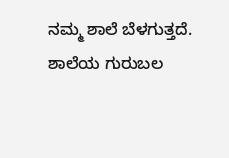ನಮ್ಮ ಶಾಲೆ ಬೆಳಗುತ್ತದೆ. ಶಾಲೆಯ ಗುರುಬಲ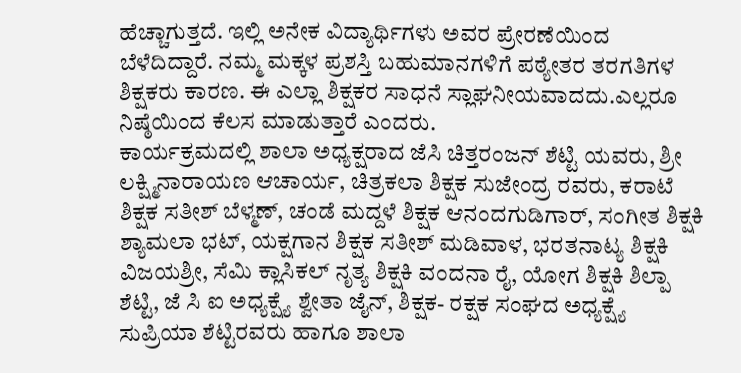ಹೆಚ್ಚಾಗುತ್ತದೆ. ಇಲ್ಲಿ ಅನೇಕ ವಿದ್ಯಾರ್ಥಿಗಳು ಅವರ ಪ್ರೇರಣೆಯಿಂದ ಬೆಳೆದಿದ್ದಾರೆ. ನಮ್ಮ ಮಕ್ಕಳ ಪ್ರಶಸ್ತಿ ಬಹುಮಾನಗಳಿಗೆ ಪಠ್ಯೇತರ ತರಗತಿಗಳ ಶಿಕ್ಷಕರು ಕಾರಣ. ಈ ಎಲ್ಲಾ ಶಿಕ್ಷಕರ ಸಾಧನೆ ಸ್ಲಾಘನೀಯವಾದದು.ಎಲ್ಲರೂ ನಿಷ್ಠೆಯಿಂದ ಕೆಲಸ ಮಾಡುತ್ತಾರೆ ಎಂದರು.
ಕಾರ್ಯಕ್ರಮದಲ್ಲಿ ಶಾಲಾ ಅಧ್ಯಕ್ಷರಾದ ಜೆಸಿ ಚಿತ್ತರಂಜನ್ ಶೆಟ್ಟಿ ಯವರು, ಶ್ರೀ ಲಕ್ಷ್ಮಿನಾರಾಯಣ ಆಚಾರ್ಯ, ಚಿತ್ರಕಲಾ ಶಿಕ್ಷಕ ಸುಜೇಂದ್ರ ರವರು, ಕರಾಟೆ ಶಿಕ್ಷಕ ಸತೀಶ್ ಬೆಳ್ಮಣ್, ಚಂಡೆ ಮದ್ದಳೆ ಶಿಕ್ಷಕ ಆನಂದಗುಡಿಗಾರ್, ಸಂಗೀತ ಶಿಕ್ಷಕಿ ಶ್ಯಾಮಲಾ ಭಟ್, ಯಕ್ಷಗಾನ ಶಿಕ್ಷಕ ಸತೀಶ್ ಮಡಿವಾಳ, ಭರತನಾಟ್ಯ ಶಿಕ್ಷಕಿ ವಿಜಯಶ್ರೀ, ಸೆಮಿ ಕ್ಲಾಸಿಕಲ್ ನೃತ್ಯ ಶಿಕ್ಷಕಿ ವಂದನಾ ರೈ, ಯೋಗ ಶಿಕ್ಷಕಿ ಶಿಲ್ಪಾ ಶೆಟ್ಟಿ, ಜೆ ಸಿ ಐ ಅಧ್ಯಕ್ಷ್ಯೆ ಶ್ವೇತಾ ಜೈನ್, ಶಿಕ್ಷಕ- ರಕ್ಷಕ ಸಂಘದ ಅಧ್ಯಕ್ಷ್ಯೆ ಸುಪ್ರಿಯಾ ಶೆಟ್ಟಿರವರು ಹಾಗೂ ಶಾಲಾ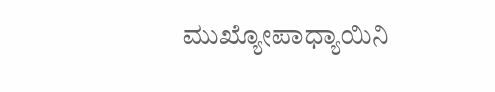ಮುಖ್ಯೋಪಾಧ್ಯಾಯಿನಿ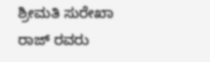ಶ್ರೀಮತಿ ಸುರೇಖಾ ರಾಜ್ ರವರು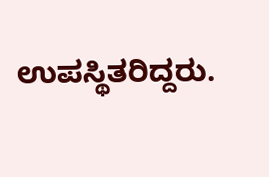ಉಪಸ್ಥಿತರಿದ್ದರು.